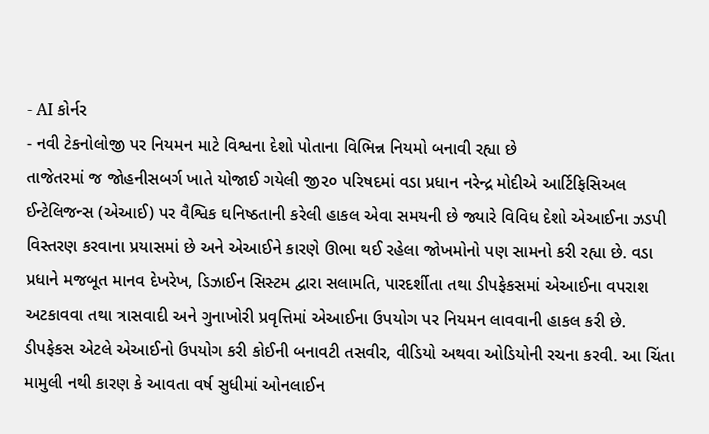- AI કોર્નર
- નવી ટેકનોલોજી પર નિયમન માટે વિશ્વના દેશો પોતાના વિભિન્ન નિયમો બનાવી રહ્યા છે
તાજેતરમાં જ જોહનીસબર્ગ ખાતે યોજાઈ ગયેલી જી૨૦ પરિષદમાં વડા પ્રધાન નરેન્દ્ર મોદીએ આર્ટિફિસિઅલ ઈન્ટેલિજન્સ (એઆઈ) પર વૈશ્વિક ઘનિષ્ઠતાની કરેલી હાકલ એવા સમયની છે જ્યારે વિવિધ દેશો એઆઈના ઝડપી વિસ્તરણ કરવાના પ્રયાસમાં છે અને એઆઈને કારણે ઊભા થઈ રહેલા જોખમોનો પણ સામનો કરી રહ્યા છે. વડા પ્રધાને મજબૂત માનવ દેખરેખ, ડિઝાઈન સિસ્ટમ દ્વારા સલામતિ, પારદર્શીતા તથા ડીપફેકસમાં એઆઈના વપરાશ અટકાવવા તથા ત્રાસવાદી અને ગુનાખોરી પ્રવૃત્તિમાં એઆઈના ઉપયોગ પર નિયમન લાવવાની હાકલ કરી છે. ડીપફેકસ એટલે એઆઈનો ઉપયોગ કરી કોઈની બનાવટી તસવીર, વીડિયો અથવા ઓડિયોની રચના કરવી. આ ચિંતા મામુલી નથી કારણ કે આવતા વર્ષ સુધીમાં ઓનલાઈન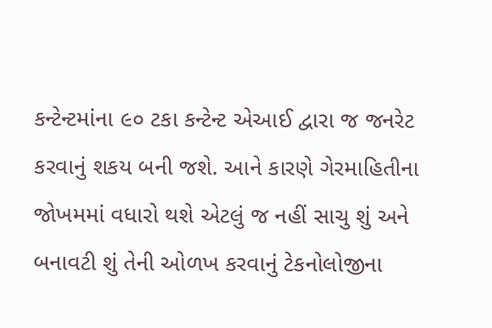કન્ટેન્ટમાંના ૯૦ ટકા કન્ટેન્ટ એઆઈ દ્વારા જ જનરેટ કરવાનું શકય બની જશે. આને કારણે ગેરમાહિતીના જોખમમાં વધારો થશે એટલું જ નહીં સાચુ શું અને બનાવટી શું તેની ઓળખ કરવાનું ટેકનોલોજીના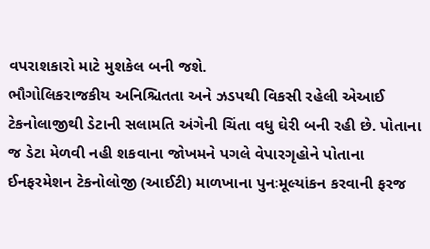વપરાશકારો માટે મુશકેલ બની જશે.
ભૌગોલિકરાજકીય અનિશ્ચિતતા અને ઝડપથી વિકસી રહેલી એઆઈ ટેકનોલાજીથી ડેટાની સલામતિ અંગેની ચિંતા વધુ ઘેરી બની રહી છે. પોતાના જ ડેટા મેળવી નહી શકવાના જોખમને પગલે વેપારગૃહોને પોતાના ઈનફરમેશન ટેકનોલોજી (આઈટી) માળખાના પુનઃમૂલ્યાંકન કરવાની ફરજ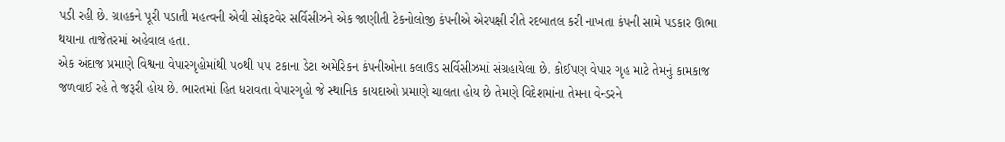પડી રહી છે. ગ્રાહકને પૂરી પડાતી મહત્વની એવી સોફટવેર સર્વિસીઝને એક જાણીતી ટેકનોલોજી કંપનીએ એરપક્ષી રીતે રદબાતલ કરી નાખતા કંપની સામે પડકાર ઊભા થયાના તાજેતરમાં અહેવાલ હતા.
એક અંદાજ પ્રમાણે વિશ્વના વેપારગૃહોમાંથી ૫૦થી ૫૫ ટકાના ડેટા અમેરિકન કંપનીઓના કલાઉડ સર્વિસીઝમાં સંગ્રહાયેલા છે. કોઈપણ વેપાર ગૃહ માટે તેમનું કામકાજ જળવાઈ રહે તે જરૂરી હોય છે. ભારતમાં હિત ધરાવતા વેપારગૃહો જે સ્થાનિક કાયદાઓ પ્રમાણે ચાલતા હોય છે તેમણે વિદેશમાંના તેમના વેન્ડરને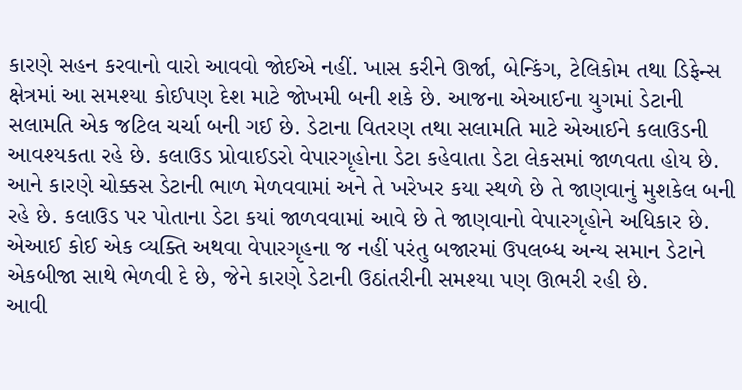કારણે સહન કરવાનો વારો આવવો જોઈએ નહીં. ખાસ કરીને ઊર્જા, બેન્કિંગ, ટેલિકોમ તથા ડિફેન્સ ક્ષેત્રમાં આ સમશ્યા કોઈપણ દેશ માટે જોખમી બની શકે છે. આજના એઆઈના યુગમાં ડેટાની સલામતિ એક જટિલ ચર્ચા બની ગઈ છે. ડેટાના વિતરણ તથા સલામતિ માટે એઆઈને કલાઉડની આવશ્યકતા રહે છે. કલાઉડ પ્રોવાઈડરો વેપારગૃહોના ડેટા કહેવાતા ડેટા લેકસમાં જાળવતા હોય છે. આને કારણે ચોક્કસ ડેટાની ભાળ મેળવવામાં અને તે ખરેખર કયા સ્થળે છે તે જાણવાનું મુશકેલ બની રહે છે. કલાઉડ પર પોતાના ડેટા કયાં જાળવવામાં આવે છે તે જાણવાનો વેપારગૃહોને અધિકાર છે. એઆઈ કોઈ એક વ્યક્તિ અથવા વેપારગૃહના જ નહીં પરંતુ બજારમાં ઉપલબ્ધ અન્ય સમાન ડેટાને એકબીજા સાથે ભેળવી દે છે, જેને કારણે ડેટાની ઉઠાંતરીની સમશ્યા પણ ઊભરી રહી છે.
આવી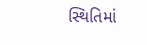સ્થિતિમાં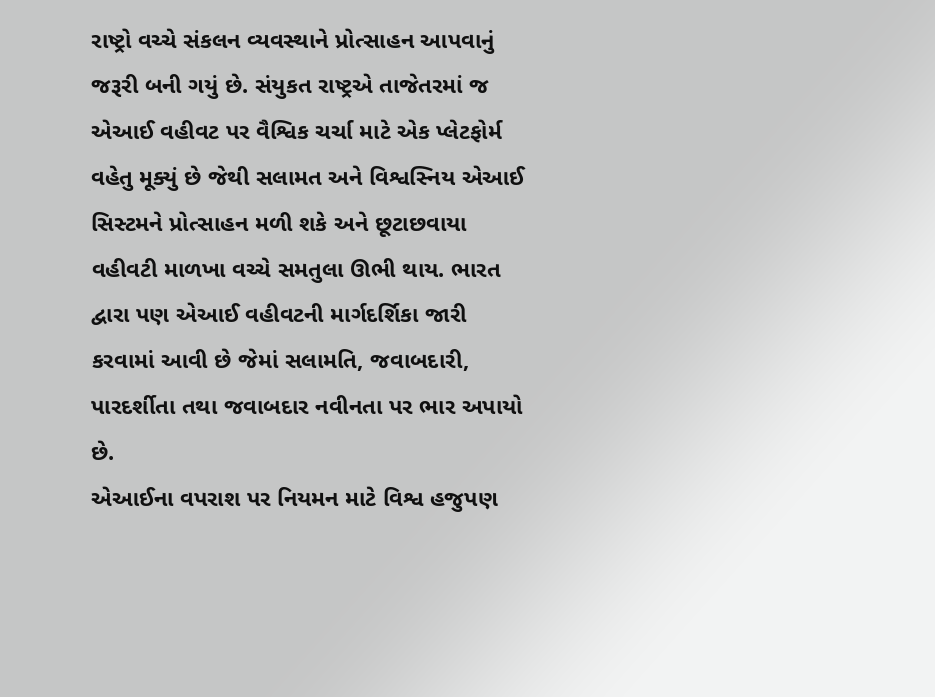રાષ્ટ્રો વચ્ચે સંકલન વ્યવસ્થાને પ્રોત્સાહન આપવાનું જરૂરી બની ગયું છે. સંયુકત રાષ્ટ્રએ તાજેતરમાં જ એઆઈ વહીવટ પર વૈશ્વિક ચર્ચા માટે એક પ્લેટફોર્મ વહેતુ મૂક્યું છે જેથી સલામત અને વિશ્વસ્નિય એઆઈ સિસ્ટમને પ્રોત્સાહન મળી શકે અને છૂટાછવાયા વહીવટી માળખા વચ્ચે સમતુલા ઊભી થાય. ભારત દ્વારા પણ એઆઈ વહીવટની માર્ગદર્શિકા જારી કરવામાં આવી છે જેમાં સલામતિ, જવાબદારી, પારદર્શીતા તથા જવાબદાર નવીનતા પર ભાર અપાયો છે.
એઆઈના વપરાશ પર નિયમન માટે વિશ્વ હજુપણ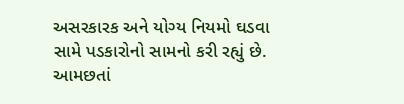અસરકારક અને યોગ્ય નિયમો ઘડવા સામે પડકારોનો સામનો કરી રહ્યું છે. આમછતાં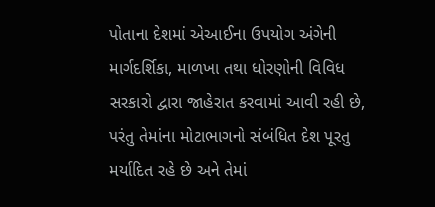પોતાના દેશમાં એઆઈના ઉપયોગ અંગેની માર્ગદર્શિકા, માળખા તથા ધોરણોની વિવિધ સરકારો દ્વારા જાહેરાત કરવામાં આવી રહી છે, પરંતુ તેમાંના મોટાભાગનો સંબંધિત દેશ પૂરતુ મર્યાદિત રહે છે અને તેમાં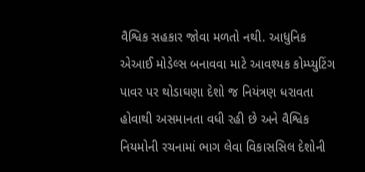વૈશ્વિક સહકાર જોવા મળતો નથી. આધુનિક એઆઈ મોડેલ્સ બનાવવા માટે આવશ્યક કોમ્પ્યુટિંગ પાવર પર થોડાઘણા દેશો જ નિયંત્રણ ધરાવતા હોવાથી અસમાનતા વધી રહી છે અને વૈશ્વિક નિયમોની રચનામાં ભાગ લેવા વિકાસસિલ દેશોની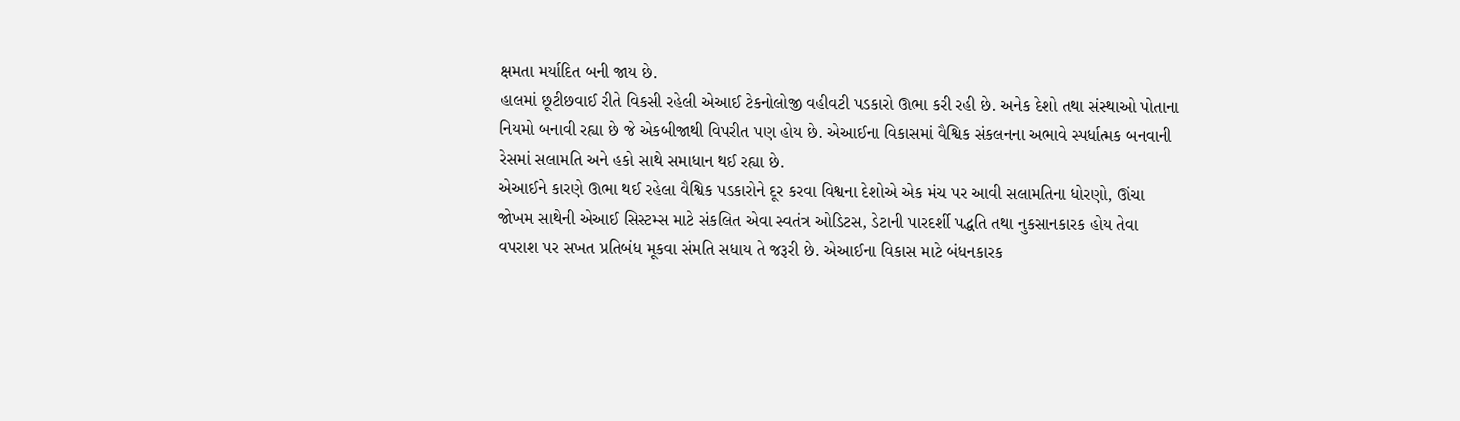ક્ષમતા મર્યાદિત બની જાય છે.
હાલમાં છૂટીછવાઈ રીતે વિકસી રહેલી એઆઈ ટેકનોલોજી વહીવટી પડકારો ઊભા કરી રહી છે. અનેક દેશો તથા સંસ્થાઓ પોતાના નિયમો બનાવી રહ્યા છે જે એકબીજાથી વિપરીત પણ હોય છે. એઆઈના વિકાસમાં વૈશ્વિક સંકલનના અભાવે સ્પર્ધાત્મક બનવાની રેસમાં સલામતિ અને હકો સાથે સમાધાન થઈ રહ્યા છે.
એઆઈને કારણે ઊભા થઈ રહેલા વૈશ્વિક પડકારોને દૂર કરવા વિશ્વના દેશોએ એક મંચ પર આવી સલામતિના ધોરણો, ઊંચા જોખમ સાથેની એઆઈ સિસ્ટમ્સ માટે સંકલિત એવા સ્વતંત્ર ઓડિટસ, ડેટાની પારદર્શી પદ્ધતિ તથા નુકસાનકારક હોય તેવા વપરાશ પર સખત પ્રતિબંધ મૂકવા સંમતિ સધાય તે જરૂરી છે. એઆઈના વિકાસ માટે બંધનકારક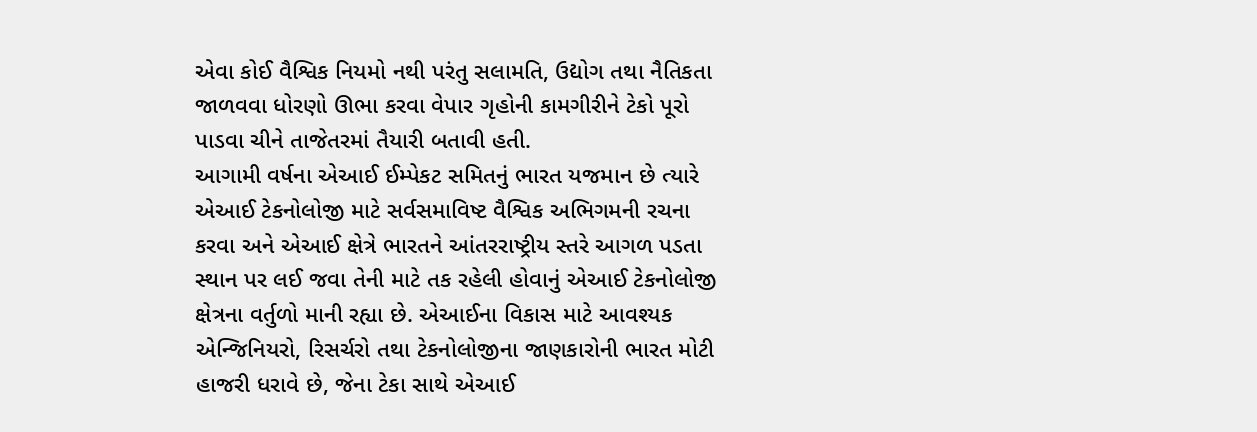એવા કોઈ વૈશ્વિક નિયમો નથી પરંતુ સલામતિ, ઉદ્યોગ તથા નૈતિકતા જાળવવા ધોરણો ઊભા કરવા વેપાર ગૃહોની કામગીરીને ટેકો પૂરો પાડવા ચીને તાજેતરમાં તૈયારી બતાવી હતી.
આગામી વર્ષના એઆઈ ઈમ્પેકટ સમિતનું ભારત યજમાન છે ત્યારે એઆઈ ટેકનોલોજી માટે સર્વસમાવિષ્ટ વૈશ્વિક અભિગમની રચના કરવા અને એઆઈ ક્ષેત્રે ભારતને આંતરરાષ્ટ્રીય સ્તરે આગળ પડતા સ્થાન પર લઈ જવા તેની માટે તક રહેલી હોવાનું એઆઈ ટેકનોલોજી ક્ષેત્રના વર્તુળો માની રહ્યા છે. એઆઈના વિકાસ માટે આવશ્યક એન્જિનિયરો, રિસર્ચરો તથા ટેકનોલોજીના જાણકારોની ભારત મોટી હાજરી ધરાવે છે, જેના ટેકા સાથે એઆઈ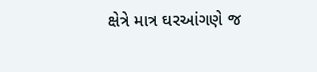ક્ષેત્રે માત્ર ઘરઆંગણે જ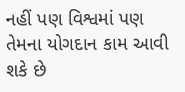નહીં પણ વિશ્વમાં પણ તેમના યોગદાન કામ આવી શકે છે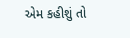એમ કહીશું તો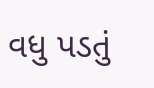વધુ પડતું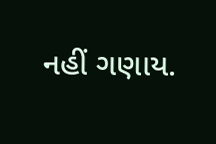નહીં ગણાય.